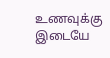உணவுக்கு இடையே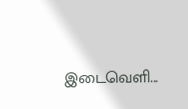இடைவெளி...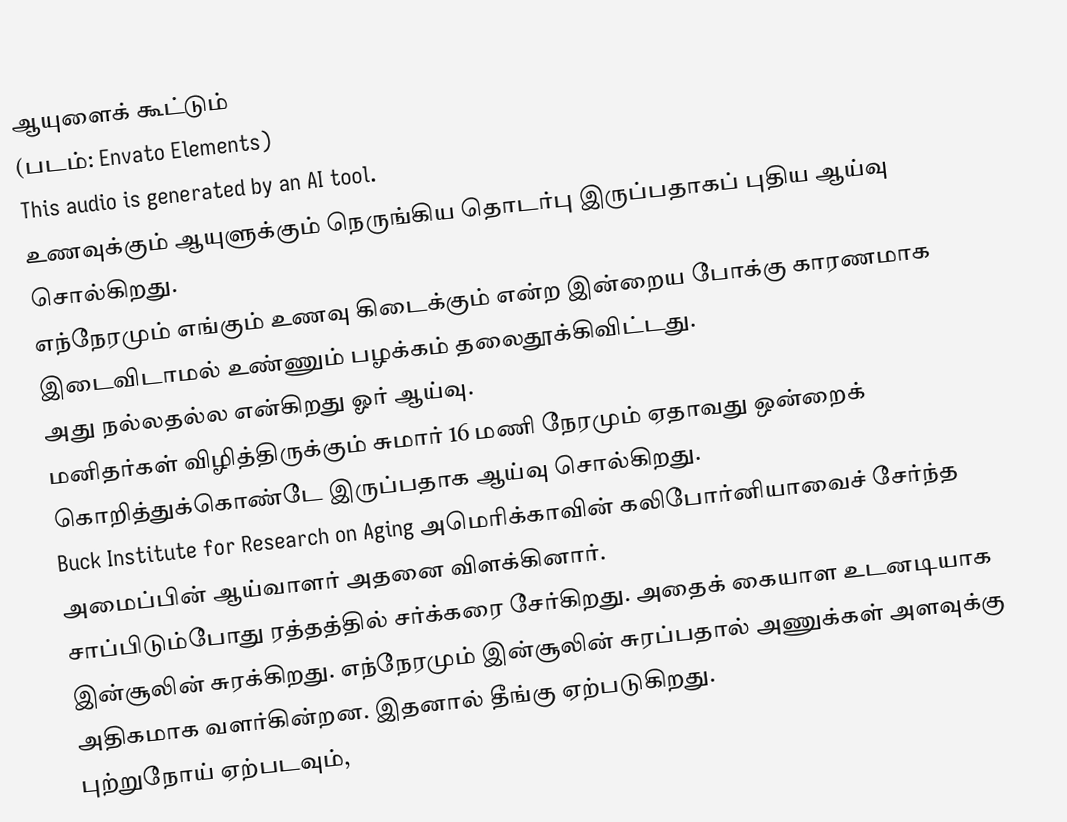ஆயுளைக் கூட்டும்
(படம்: Envato Elements)
This audio is generated by an AI tool.
உணவுக்கும் ஆயுளுக்கும் நெருங்கிய தொடர்பு இருப்பதாகப் புதிய ஆய்வு சொல்கிறது.
எந்நேரமும் எங்கும் உணவு கிடைக்கும் என்ற இன்றைய போக்கு காரணமாக இடைவிடாமல் உண்ணும் பழக்கம் தலைதூக்கிவிட்டது.
அது நல்லதல்ல என்கிறது ஓர் ஆய்வு.
மனிதர்கள் விழித்திருக்கும் சுமார் 16 மணி நேரமும் ஏதாவது ஒன்றைக் கொறித்துக்கொண்டே இருப்பதாக ஆய்வு சொல்கிறது.
Buck Institute for Research on Aging அமெரிக்காவின் கலிபோர்னியாவைச் சேர்ந்த அமைப்பின் ஆய்வாளர் அதனை விளக்கினார்.
சாப்பிடும்போது ரத்தத்தில் சர்க்கரை சேர்கிறது. அதைக் கையாள உடனடியாக இன்சூலின் சுரக்கிறது. எந்நேரமும் இன்சூலின் சுரப்பதால் அணுக்கள் அளவுக்கு அதிகமாக வளர்கின்றன. இதனால் தீங்கு ஏற்படுகிறது.
புற்றுநோய் ஏற்படவும்,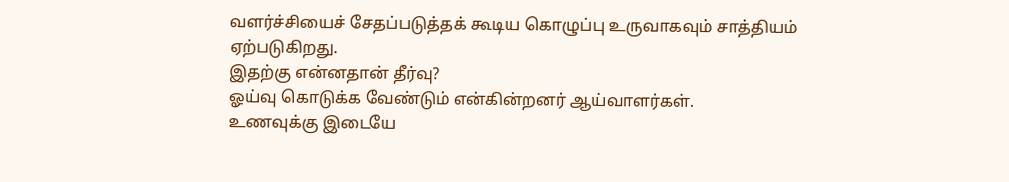வளர்ச்சியைச் சேதப்படுத்தக் கூடிய கொழுப்பு உருவாகவும் சாத்தியம் ஏற்படுகிறது.
இதற்கு என்னதான் தீர்வு?
ஓய்வு கொடுக்க வேண்டும் என்கின்றனர் ஆய்வாளர்கள்.
உணவுக்கு இடையே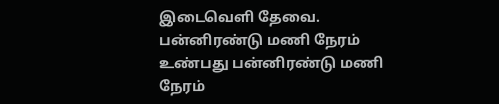இடைவெளி தேவை.
பன்னிரண்டு மணி நேரம் உண்பது பன்னிரண்டு மணி நேரம்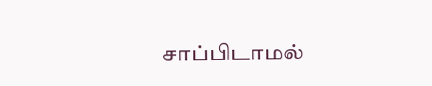சாப்பிடாமல்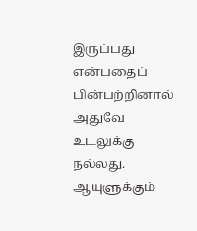இருப்பது என்பதைப் பின்பற்றினால் அதுவே உடலுக்கு நல்லது.
ஆயுளுக்கும்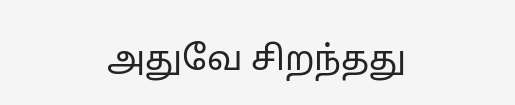அதுவே சிறந்தது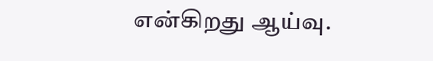என்கிறது ஆய்வு.